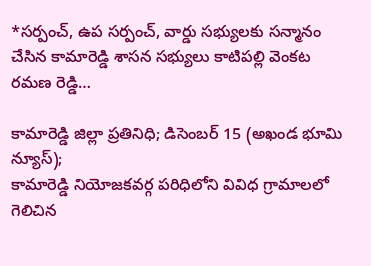*సర్పంచ్, ఉప సర్పంచ్, వార్డు సభ్యులకు సన్మానం చేసిన కామారెడ్డి శాసన సభ్యులు కాటిపల్లి వెంకట రమణ రెడ్డి…

కామారెడ్డి జిల్లా ప్రతినిధి; డిసెంబర్ 15 (అఖండ భూమి న్యూస్);
కామారెడ్డి నియోజకవర్గ పరిధిలోని వివిధ గ్రామాలలో గెలిచిన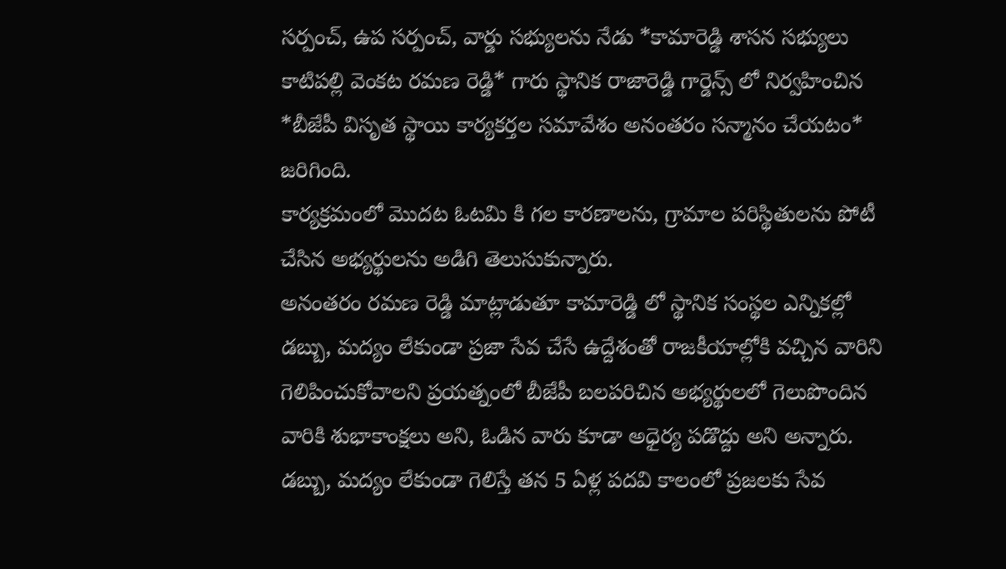సర్పంచ్, ఉప సర్పంచ్, వార్డు సభ్యులను నేడు *కామారెడ్డి శాసన సభ్యులు కాటిపల్లి వెంకట రమణ రెడ్డి* గారు స్థానిక రాజారెడ్డి గార్డెన్స్ లో నిర్వహించిన *బీజేపీ విసృత స్థాయి కార్యకర్తల సమావేశం అనంతరం సన్మానం చేయటం* జరిగింది.
కార్యక్రమంలో మొదట ఓటమి కి గల కారణాలను, గ్రామాల పరిస్థితులను పోటీ చేసిన అభ్యర్థులను అడిగి తెలుసుకున్నారు.
అనంతరం రమణ రెడ్డి మాట్లాడుతూ కామారెడ్డి లో స్థానిక సంస్థల ఎన్నికల్లో డబ్బు, మద్యం లేకుండా ప్రజా సేవ చేసే ఉద్దేశంతో రాజకీయాల్లోకి వచ్చిన వారిని గెలిపించుకోవాలని ప్రయత్నంలో బీజేపీ బలపరిచిన అభ్యర్థులలో గెలుపొందిన వారికి శుభాకాంక్షలు అని, ఓడిన వారు కూడా అధైర్య పడొద్దు అని అన్నారు. డబ్బు, మద్యం లేకుండా గెలిస్తే తన 5 ఏళ్ల పదవి కాలంలో ప్రజలకు సేవ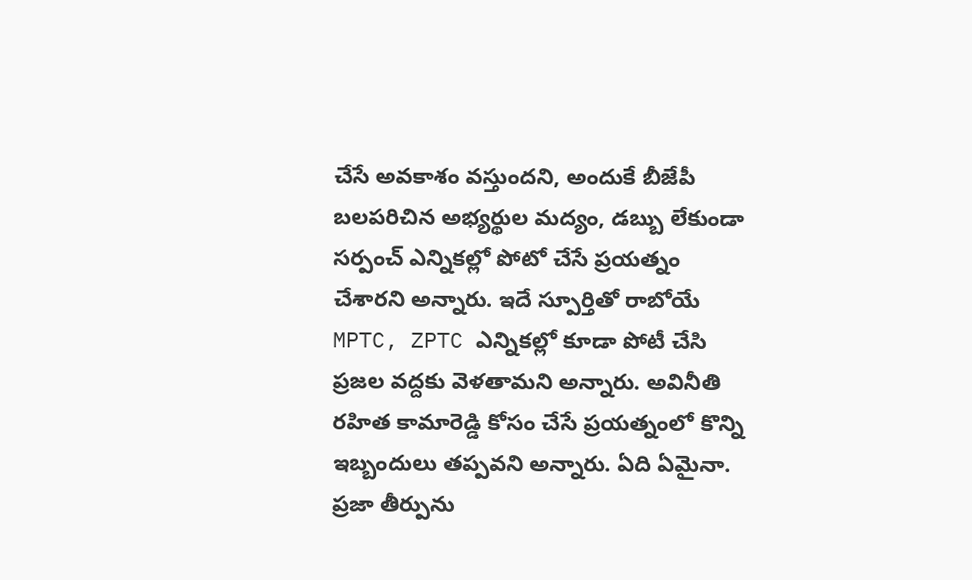చేసే అవకాశం వస్తుందని, అందుకే బీజేపీ బలపరిచిన అభ్యర్థుల మద్యం, డబ్బు లేకుండా సర్పంచ్ ఎన్నికల్లో పోటో చేసే ప్రయత్నం చేశారని అన్నారు. ఇదే స్పూర్తితో రాబోయే MPTC, ZPTC ఎన్నికల్లో కూడా పోటీ చేసి ప్రజల వద్దకు వెళతామని అన్నారు. అవినీతి రహిత కామారెడ్డి కోసం చేసే ప్రయత్నంలో కొన్ని ఇబ్బందులు తప్పవని అన్నారు. ఏది ఏమైనా. ప్రజా తీర్పును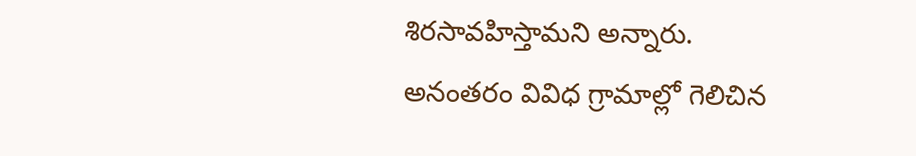శిరసావహిస్తామని అన్నారు.
అనంతరం వివిధ గ్రామాల్లో గెలిచిన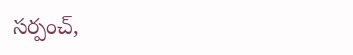సర్పంచ్,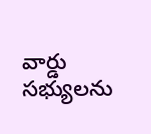వార్డు సభ్యులను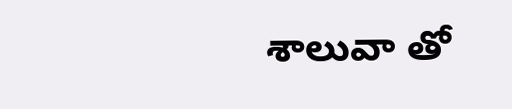శాలువా తో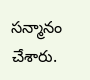సన్మానం చేశారు.